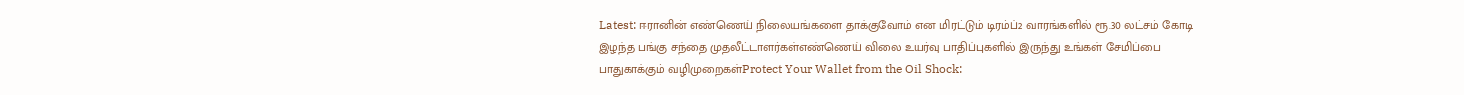Latest: ஈரானின் எண்ணெய் நிலையங்களை தாக்குவோம் என மிரட்டும் டிரம்ப்2 வாரங்களில் ரூ.30 லட்சம் கோடி இழந்த பங்கு சந்தை முதலீட்டாளர்கள்எண்ணெய் விலை உயர்வு பாதிப்புகளில் இருந்து உங்கள் சேமிப்பை பாதுகாக்கும் வழிமுறைகள்Protect Your Wallet from the Oil Shock: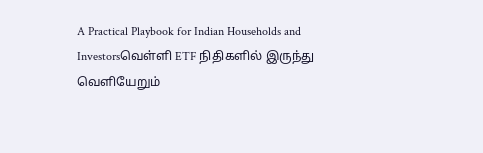A Practical Playbook for Indian Households and Investorsவெள்ளி ETF நிதிகளில் இருந்து வெளியேறும்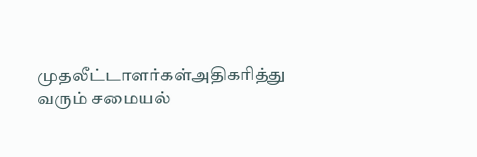முதலீட்டாளர்கள்அதிகரித்து வரும் சமையல்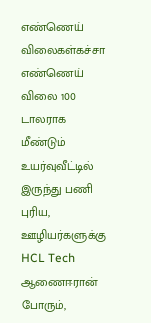எண்ணெய் விலைகள்கச்சா எண்ணெய் விலை 100 டாலராக மீண்டும் உயர்வுவீட்டில் இருந்து பணி புரிய, ஊழியர்களுக்கு HCL Tech ஆணைஈரான் போரும்,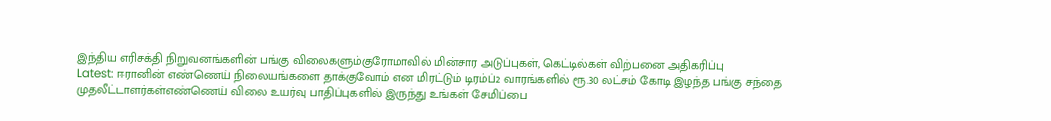இந்திய எரிசக்தி நிறுவனங்களின் பங்கு விலைகளும்குரோமாவில் மின்சார அடுப்புகள், கெட்டில்கள் விற்பனை அதிகரிப்பு
Latest: ஈரானின் எண்ணெய் நிலையங்களை தாக்குவோம் என மிரட்டும் டிரம்ப்2 வாரங்களில் ரூ.30 லட்சம் கோடி இழந்த பங்கு சந்தை முதலீட்டாளர்கள்எண்ணெய் விலை உயர்வு பாதிப்புகளில் இருந்து உங்கள் சேமிப்பை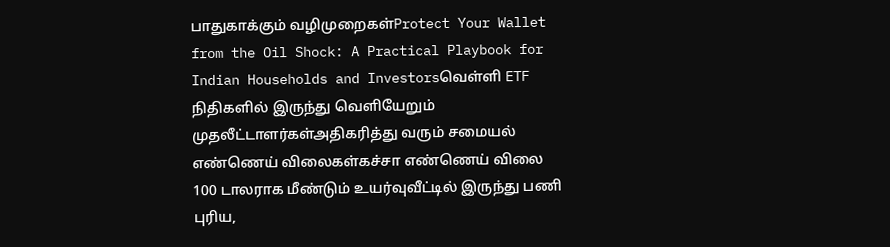பாதுகாக்கும் வழிமுறைகள்Protect Your Wallet from the Oil Shock: A Practical Playbook for Indian Households and Investorsவெள்ளி ETF நிதிகளில் இருந்து வெளியேறும் முதலீட்டாளர்கள்அதிகரித்து வரும் சமையல் எண்ணெய் விலைகள்கச்சா எண்ணெய் விலை 100 டாலராக மீண்டும் உயர்வுவீட்டில் இருந்து பணி புரிய,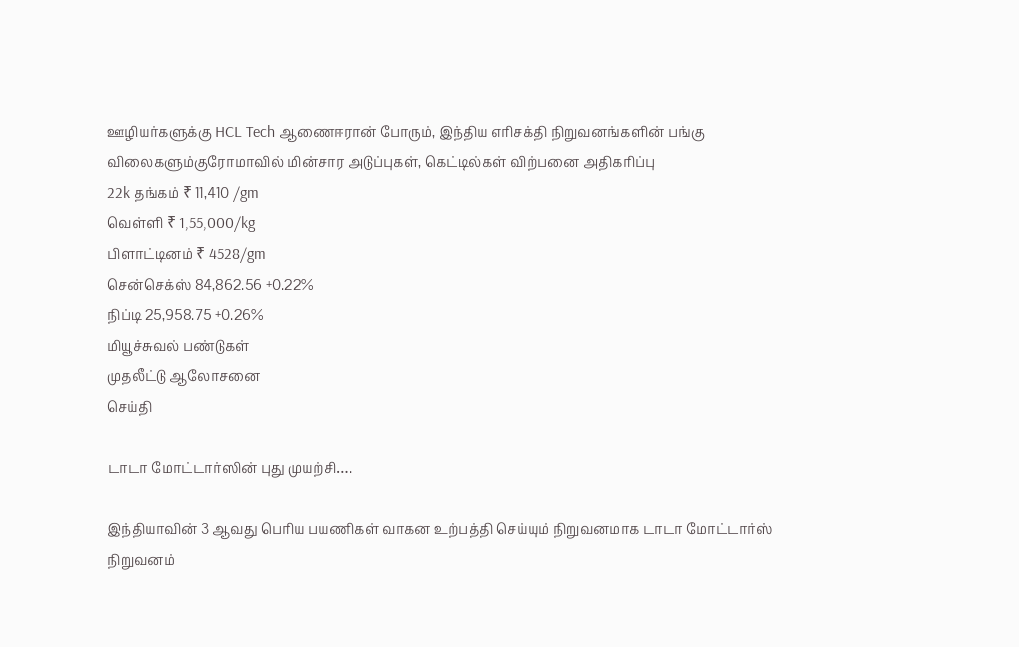ஊழியர்களுக்கு HCL Tech ஆணைஈரான் போரும், இந்திய எரிசக்தி நிறுவனங்களின் பங்கு விலைகளும்குரோமாவில் மின்சார அடுப்புகள், கெட்டில்கள் விற்பனை அதிகரிப்பு
22k தங்கம் ₹ 11,410 /gm
வெள்ளி ₹ 1,55,000/kg
பிளாட்டினம் ₹ 4528/gm
சென்செக்ஸ் 84,862.56 +0.22%
நிப்டி 25,958.75 +0.26%
மியூச்சுவல் பண்டுகள்
முதலீட்டு ஆலோசனை
செய்தி

டாடா மோட்டார்ஸின் புது முயற்சி….

இந்தியாவின் 3 ஆவது பெரிய பயணிகள் வாகன உற்பத்தி செய்யும் நிறுவனமாக டாடா மோட்டார்ஸ் நிறுவனம்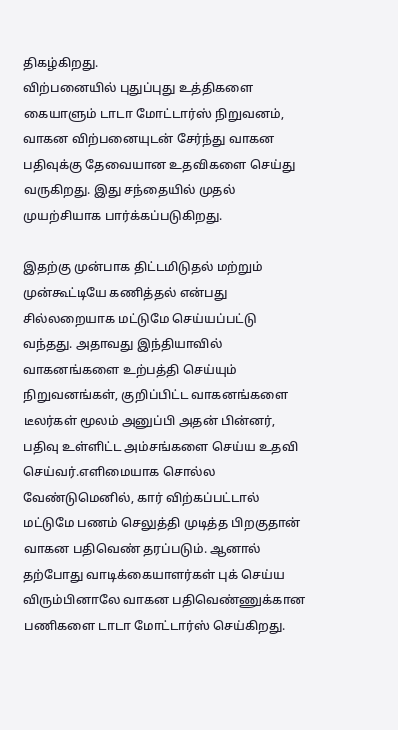திகழ்கிறது.
விற்பனையில் புதுப்புது உத்திகளை கையாளும் டாடா மோட்டார்ஸ் நிறுவனம், வாகன விற்பனையுடன் சேர்ந்து வாகன பதிவுக்கு தேவையான உதவிகளை செய்து வருகிறது. இது சந்தையில் முதல் முயற்சியாக பார்க்கப்படுகிறது.

இதற்கு முன்பாக திட்டமிடுதல் மற்றும் முன்கூட்டியே கணித்தல் என்பது சில்லறையாக மட்டுமே செய்யப்பட்டு வந்தது. அதாவது இந்தியாவில் வாகனங்களை உற்பத்தி செய்யும் நிறுவனங்கள், குறிப்பிட்ட வாகனங்களை டீலர்கள் மூலம் அனுப்பி அதன் பின்னர், பதிவு உள்ளிட்ட அம்சங்களை செய்ய உதவி செய்வர்.எளிமையாக சொல்ல வேண்டுமெனில், கார் விற்கப்பட்டால் மட்டுமே பணம் செலுத்தி முடித்த பிறகுதான் வாகன பதிவெண் தரப்படும். ஆனால் தற்போது வாடிக்கையாளர்கள் புக் செய்ய விரும்பினாலே வாகன பதிவெண்ணுக்கான பணிகளை டாடா மோட்டார்ஸ் செய்கிறது.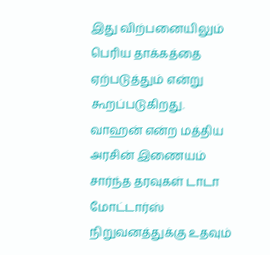இது விற்பனையிலும் பெரிய தாக்கத்தை ஏற்படுத்தும் என்று கூறப்படுகிறது.
வாஹன் என்ற மத்திய அரசின் இணையம் சார்ந்த தரவுகள் டாடா மோட்டார்ஸ் நிறுவனத்துக்கு உதவும்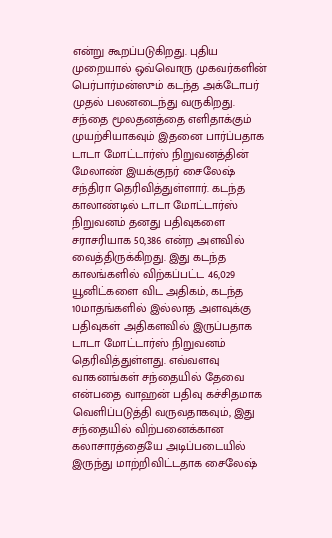என்று கூறப்படுகிறது. புதிய முறையால் ஒவ்வொரு முகவர்களின் பெர்பார்மன்ஸும் கடந்த அக்டோபர் முதல் பலனடைந்து வருகிறது.
சந்தை மூலதனத்தை எளிதாக்கும் முயற்சியாகவும் இதனை பார்ப்பதாக டாடா மோட்டார்ஸ் நிறுவனத்தின் மேலாண் இயக்குநர் சைலேஷ் சந்திரா தெரிவித்துள்ளார். கடந்த காலாண்டில் டாடா மோட்டார்ஸ் நிறுவனம் தனது பதிவுகளை சராசரியாக 50,386 என்ற அளவில் வைத்திருக்கிறது. இது கடந்த காலங்களில் விற்கப்பட்ட 46,029 யூனிட்களை விட அதிகம், கடந்த 10மாதங்களில் இல்லாத அளவுக்கு பதிவுகள் அதிகளவில் இருப்பதாக டாடா மோட்டார்ஸ் நிறுவனம் தெரிவித்துள்ளது. எவ்வளவு வாகனங்கள் சந்தையில் தேவை என்பதை வாஹன் பதிவு கச்சிதமாக வெளிப்படுத்தி வருவதாகவும், இது சந்தையில் விற்பனைக்கான கலாசாரத்தையே அடிப்படையில் இருந்து மாற்றிவிட்டதாக சைலேஷ்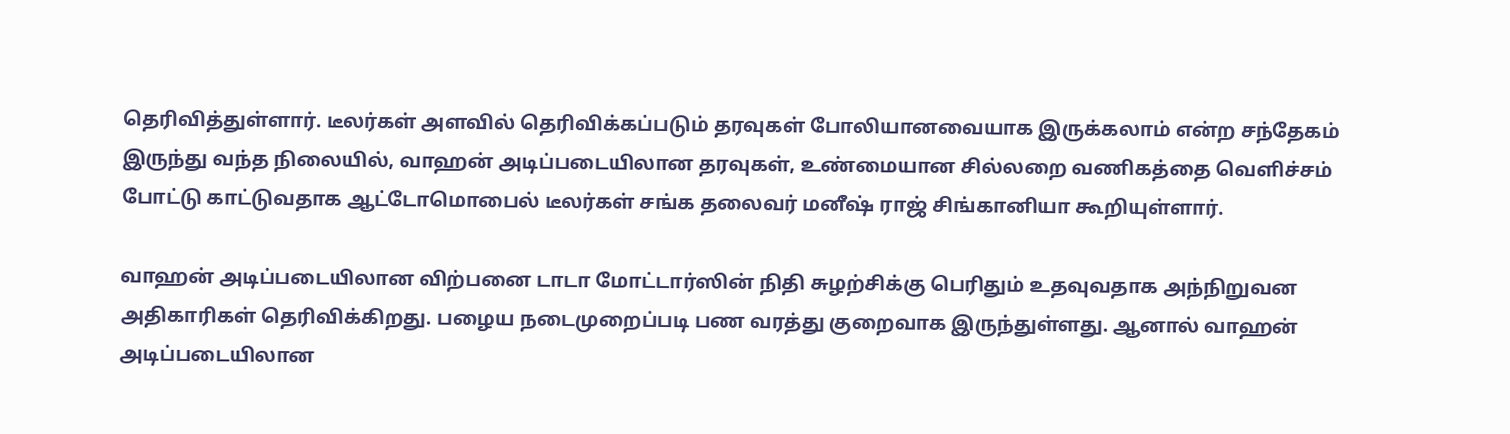தெரிவித்துள்ளார். டீலர்கள் அளவில் தெரிவிக்கப்படும் தரவுகள் போலியானவையாக இருக்கலாம் என்ற சந்தேகம் இருந்து வந்த நிலையில், வாஹன் அடிப்படையிலான தரவுகள், உண்மையான சில்லறை வணிகத்தை வெளிச்சம் போட்டு காட்டுவதாக ஆட்டோமொபைல் டீலர்கள் சங்க தலைவர் மனீஷ் ராஜ் சிங்கானியா கூறியுள்ளார்.

வாஹன் அடிப்படையிலான விற்பனை டாடா மோட்டார்ஸின் நிதி சுழற்சிக்கு பெரிதும் உதவுவதாக அந்நிறுவன அதிகாரிகள் தெரிவிக்கிறது. பழைய நடைமுறைப்படி பண வரத்து குறைவாக இருந்துள்ளது. ஆனால் வாஹன் அடிப்படையிலான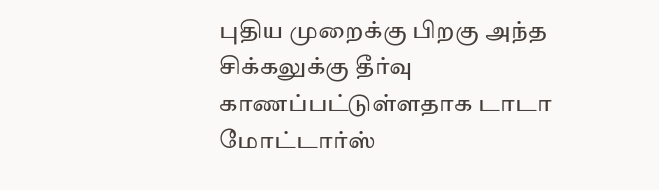புதிய முறைக்கு பிறகு அந்த சிக்கலுக்கு தீர்வு காணப்பட்டுள்ளதாக டாடா மோட்டார்ஸ்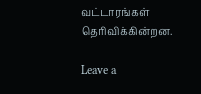வட்டாரங்கள் தெரிவிக்கின்றன.

Leave a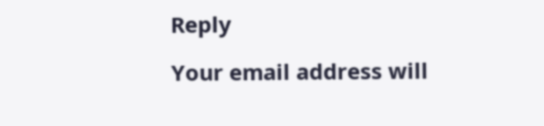Reply

Your email address will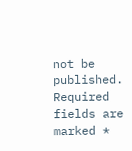not be published. Required fields are marked *